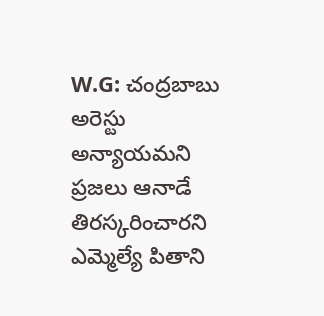W.G: చంద్రబాబు అరెస్టు అన్యాయమని ప్రజలు ఆనాడే తిరస్కరించారని ఎమ్మెల్యే పితాని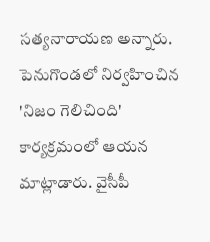సత్యనారాయణ అన్నారు. పెనుగొండలో నిర్వహించిన 'నిజం గెలిచింది' కార్యక్రమంలో ఆయన మాట్లాడారు. వైసీపీ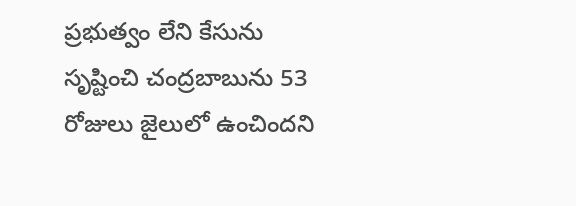ప్రభుత్వం లేని కేసును సృష్టించి చంద్రబాబును 53 రోజులు జైలులో ఉంచిందని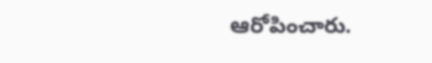ఆరోపించారు.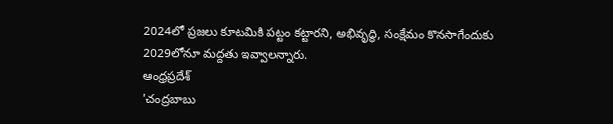2024లో ప్రజలు కూటమికి పట్టం కట్టారని, అభివృద్ధి, సంక్షేమం కొనసాగేందుకు 2029లోనూ మద్దతు ఇవ్వాలన్నారు.
ఆంధ్రప్రదేశ్
'చంద్రబాబు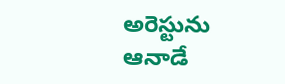అరెస్టును ఆనాడే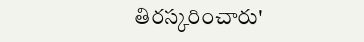తిరస్కరించారు'